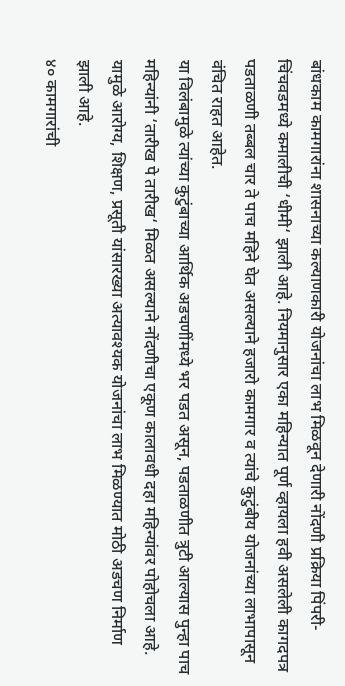बांधकाम कामगारांना शासनाच्या कल्याणकारी योजनांचा लाभ मिळवून देणारी नोंदणी प्रक्रिया पिंपरी-चिंचवडमध्ये कमालीची ‘धीमी‘ झाली आहे. नियमानुसार एका महिन्यात पूर्ण व्हायला हवी असलेली कागदपत्र पडताळणी तब्बल चार ते पाच महिने घेत असल्याने हजारो कामगार व त्यांचे कुटुंबीय योजनांच्या लाभापासून वंचित राहत आहेत.
या विलंबामुळे त्यांच्या कुटुंबाच्या आर्थिक अडचणींमध्ये भर पडत असून, पडताळणीत त्रुटी आल्यास पुन्हा पाच महिन्यांनी ‘तारीख पे तारीख‘ मिळत असल्याने नोंदणीचा एकूण कालावधी दहा महिन्यांवर पोहोचला आहे. यामुळे आरोग्य, शिक्षण, प्रसूती यांसारख्या अत्यावश्यक योजनांचा लाभ मिळण्यात मोठी अडचण निर्माण झाली आहे.
४० कामगारांची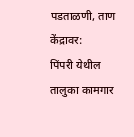पडताळणी, ताण केंद्रावर:
पिंपरी येथील तालुका कामगार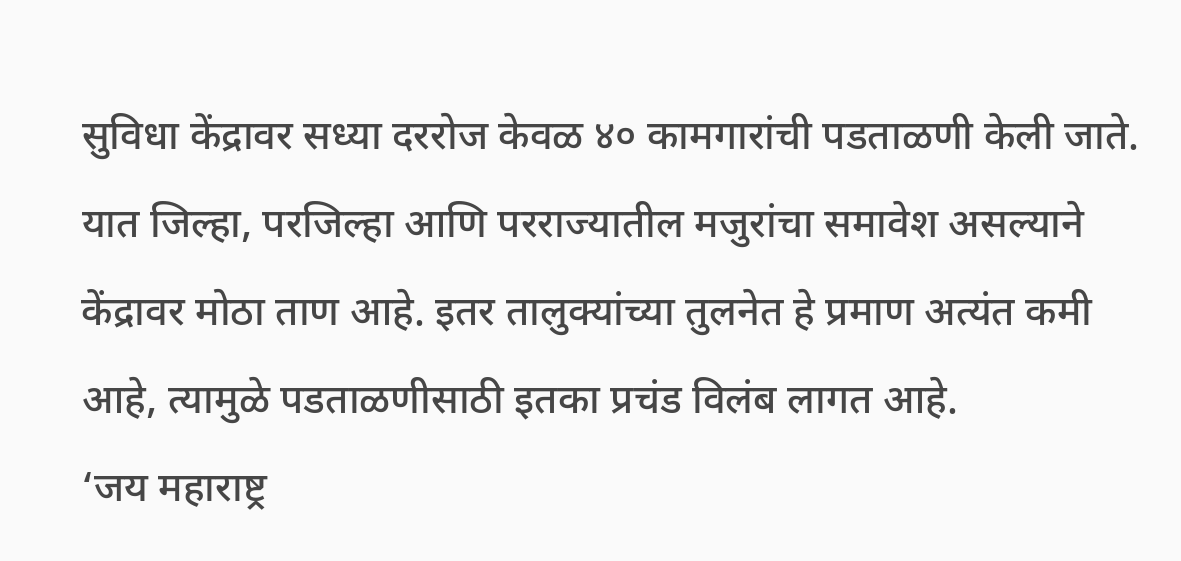सुविधा केंद्रावर सध्या दररोज केवळ ४० कामगारांची पडताळणी केली जाते. यात जिल्हा, परजिल्हा आणि परराज्यातील मजुरांचा समावेश असल्याने केंद्रावर मोठा ताण आहे. इतर तालुक्यांच्या तुलनेत हे प्रमाण अत्यंत कमी आहे, त्यामुळे पडताळणीसाठी इतका प्रचंड विलंब लागत आहे.
‘जय महाराष्ट्र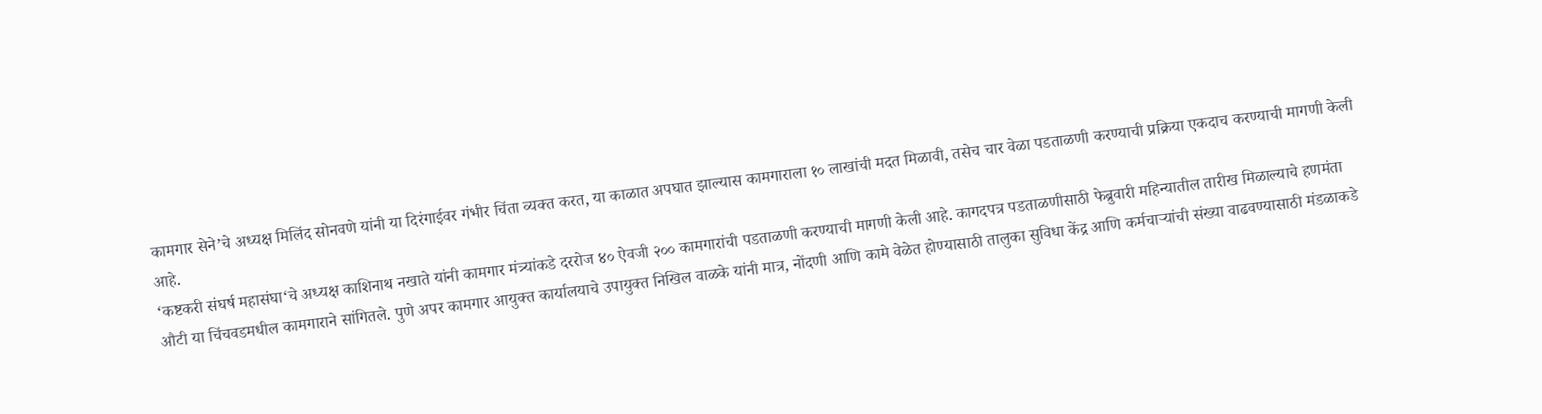कामगार सेने’चे अध्यक्ष मिलिंद सोनवणे यांनी या दिरंगाईवर गंभीर चिंता व्यक्त करत, या काळात अपघात झाल्यास कामगाराला १० लाखांची मदत मिळावी, तसेच चार वेळा पडताळणी करण्याची प्रक्रिया एकदाच करण्याची मागणी केली आहे.
‘कष्टकरी संघर्ष महासंघा‘चे अध्यक्ष काशिनाथ नखाते यांनी कामगार मंत्र्यांकडे दररोज ४० ऐवजी २०० कामगारांची पडताळणी करण्याची मागणी केली आहे. कागदपत्र पडताळणीसाठी फेब्रुवारी महिन्यातील तारीख मिळाल्याचे हणमंता औटी या चिंचवडमधील कामगाराने सांगितले. पुणे अपर कामगार आयुक्त कार्यालयाचे उपायुक्त निखिल वाळके यांनी मात्र, नोंदणी आणि कामे वेळेत होण्यासाठी तालुका सुविधा केंद्र आणि कर्मचाऱ्यांची संख्या वाढवण्यासाठी मंडळाकडे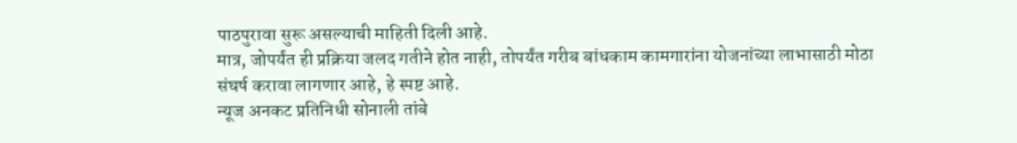पाठपुरावा सुरू असल्याची माहिती दिली आहे.
मात्र, जोपर्यंत ही प्रक्रिया जलद गतीने होत नाही, तोपर्यंत गरीब बांधकाम कामगारांना योजनांच्या लाभासाठी मोठा संघर्ष करावा लागणार आहे, हे स्पष्ट आहे.
न्यूज अनकट प्रतिनिधी सोनाली तांबे